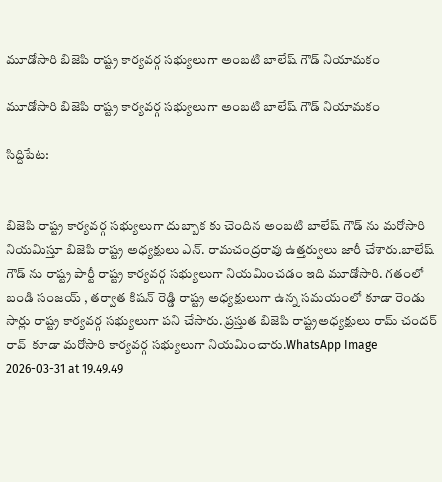మూడోసారి బిజెపి రాష్ట్ర కార్యవర్గ సభ్యులుగా అంబటి బాలేష్ గౌడ్ నియామకం

మూడోసారి బిజెపి రాష్ట్ర కార్యవర్గ సభ్యులుగా అంబటి బాలేష్ గౌడ్ నియామకం

సిద్దిపేట:


బిజెపి రాష్ట్ర కార్యవర్గ సభ్యులుగా దుబ్బాక కు చెందిన అంబటి బాలేష్ గౌడ్ ను మరోసారి నియమిస్తూ బిజెపి రాష్ట్ర అధ్యక్షులు ఎన్. రామచంద్రరావు ఉత్తర్వులు జారీ చేశారు.బాలేష్ గౌడ్ ను రాష్ట్ర పార్టీ రాష్ట్ర కార్యవర్గ సభ్యులుగా నియమించడం ఇది మూడోసారి. గతంలో బండి సంజయ్ , తర్వాత కిషన్ రెడ్డి రాష్ట్ర అధ్యక్షులుగా ఉన్న సమయంలో కూడా రెండు సార్లు రాష్ట్ర కార్యవర్గ సభ్యులుగా పని చేసారు. ప్రస్తుత బిజెపి రాష్ట్రఅధ్యక్షులు రామ్ చందర్ రావ్  కూడా మరోసారి కార్యవర్గ సభ్యులుగా నియమించారు.WhatsApp Image 2026-03-31 at 19.49.49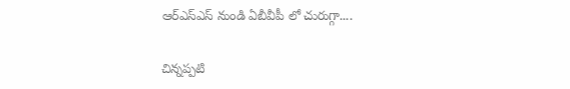ఆర్ఎస్ఎస్ నుండి ఏబీవీపీ లో చురుగ్గా....

చిన్నప్పటి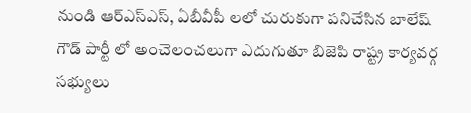నుండి ఆర్ఎస్ఎస్, ఏబీవీపీ లలో చురుకుగా పనిచేసిన బాలేష్ గౌడ్ పార్టీ లో అంచెలంచలుగా ఎదుగుతూ బిజెపి రాష్ట్ర కార్యవర్గ సభ్యులు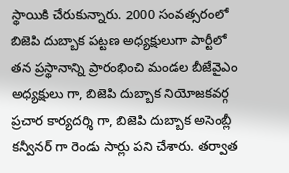స్థాయికి చేరుకున్నారు. 2000 సంవత్సరంలో బిజెపి దుబ్బాక పట్టణ అధ్యక్షులుగా పార్టీలో తన ప్రస్థానాన్ని ప్రారంభించి మండల బీజేవైఎం అధ్యక్షులు గా, బిజెపి దుబ్బాక నియోజకవర్గ ప్రచార కార్యదర్శి గా, బిజెపి దుబ్బాక అసెంబ్లీ కన్వీనర్ గా రెండు సార్లు పని చేశారు. తర్వాత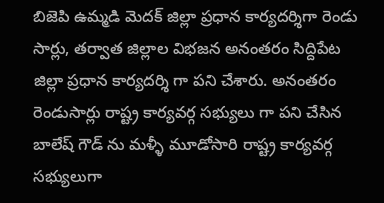బిజెపి ఉమ్మడి మెదక్ జిల్లా ప్రధాన కార్యదర్శిగా రెండు సార్లు, తర్వాత జిల్లాల విభజన అనంతరం సిద్దిపేట జిల్లా ప్రధాన కార్యదర్శి గా పని చేశారు. అనంతరం రెండుసార్లు రాష్ట్ర కార్యవర్గ సభ్యులు గా పని చేసిన బాలేష్ గౌడ్ ను మళ్ళీ మూడోసారి రాష్ట్ర కార్యవర్గ సభ్యులుగా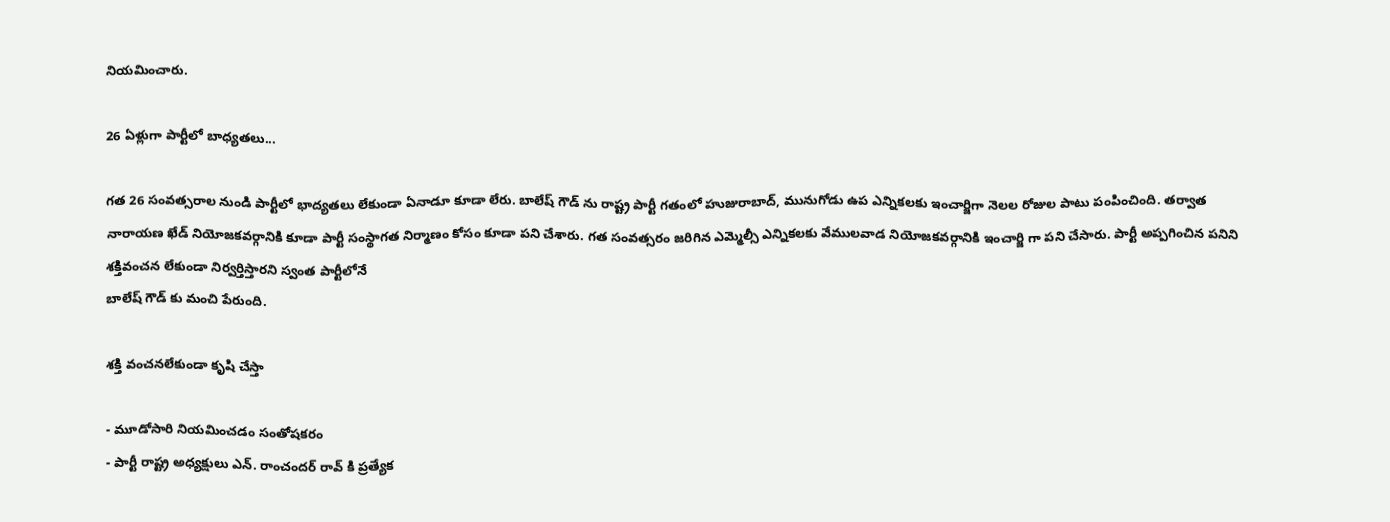నియమించారు.

26 ఏళ్లుగా పార్టీలో బాధ్యతలు...

గత 26 సంవత్సరాల నుండి పార్టీలో భాద్యతలు లేకుండా ఏనాడూ కూడా లేరు. బాలేష్ గౌడ్ ను రాష్ట్ర పార్టీ గతంలో హుజురాబాద్, మునుగోడు ఉప ఎన్నికలకు ఇంచార్జిగా నెలల రోజుల పాటు పంపించింది. తర్వాత నారాయణ ఖేడ్ నియోజకవర్గానికి కూడా పార్టీ సంస్థాగత నిర్మాణం కోసం కూడా పని చేశారు. గత సంవత్సరం జరిగిన ఎమ్మెల్సీ ఎన్నికలకు వేములవాడ నియోజకవర్గానికి ఇంచార్జి గా పని చేసారు. పార్టీ అప్పగించిన పనిని శక్తివంచన లేకుండా నిర్వర్తిస్తారని స్వంత పార్టీలోనే
బాలేష్ గౌడ్ కు మంచి పేరుంది.

శక్తి వంచనలేకుండా కృషి చేస్తా

- మూడోసారి నియమించడం సంతోషకరం
- పార్టీ రాష్ట్ర అధ్యక్షులు ఎన్. రాంచందర్ రావ్ కి ప్రత్యేక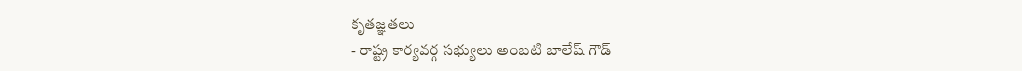కృతజ్ఞతలు
- రాష్ట్ర కార్యవర్గ సభ్యులు అంబటి బాలేష్ గౌడ్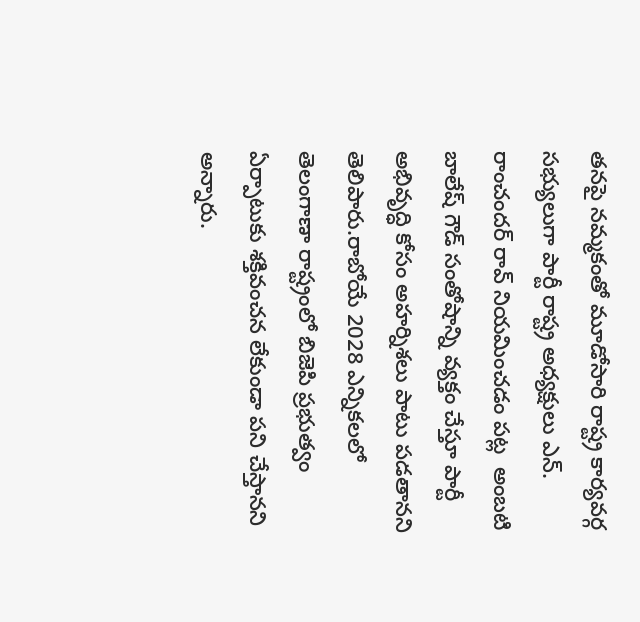తనపై నమ్మకంతో మూడోసారి రాష్ట్ర కార్యవర్గ సభ్యులుగా పార్టీ రాష్ట్ర అధ్యక్షులు ఎన్. రాంచందర్ రావ్ నియమించడం పట్ల  అంబటి బాలేష్ గౌడ్ సంతోషాన్ని వ్యక్తం చేస్తూ పార్టీ అభివృద్ధి కోసం అహర్నిశలు పాటు పడతానని తెలిపారు.రాబోయే 2028 ఎన్నికలలో తెలంగాణా రాష్ట్రంలో బిజెపి ప్రభుత్వం ఏర్పాటుకు శక్తివంచన లేకుండా పని చేస్తానని అన్నారు.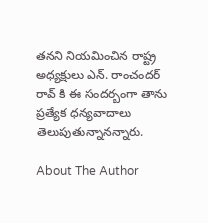తనని నియమించిన రాష్ట్ర అధ్యక్షులు ఎన్. రాంచందర్ రావ్ కి ఈ సందర్బంగా తాను ప్రత్యేక ధన్యవాదాలు తెలుపుతున్నానన్నారు.

About The Author